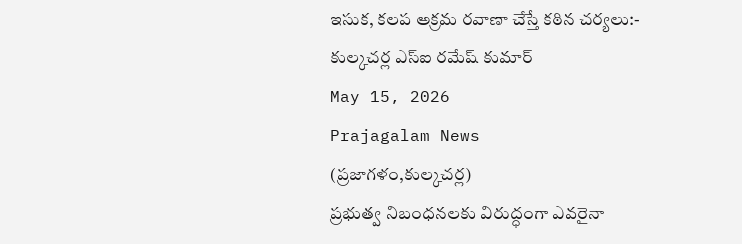ఇసుక, కలప అక్రమ రవాణా చేస్తే కఠిన చర్యలు:- కుల్కచర్ల ఎస్ఐ రమేష్ కుమార్
May 15, 2026
Prajagalam News
(ప్రజాగళం,కుల్కచర్ల)
ప్రభుత్వ నిబంధనలకు విరుద్ధంగా ఎవరైనా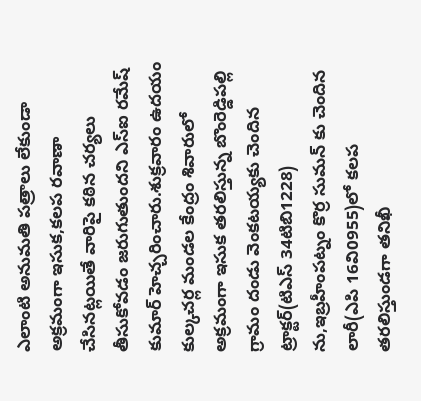ఎలాంటి అనుమతి పత్రాలు లేకుండా అక్రమంగా ఇసుక,కలప రవాణా చేసినట్లయితే వారిపై కఠిన చర్యలు తీసుకోవడం జరుగుతుందని ఎస్ఐ రమేష్ కుమార్ హెచ్చరించారు.శుక్రవారం ఉదయం కుల్కచర్ల మండల కేంద్రం శివారులో అక్రమంగా ఇసుక తరలిస్తున్న బొంరెడ్డిపల్లి గ్రామం దండు వెంకటయ్యకు చెందిన ట్రాక్టర్(టిఎస్ 34టిబి1228) ను,ఇబ్రహీంపట్నం కొర్ర సుమన్ కు చెందిన లారీ(ఎపి 16వి0955)లో కలప తరలిస్తుండగా తనిఖీ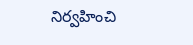నిర్వహించి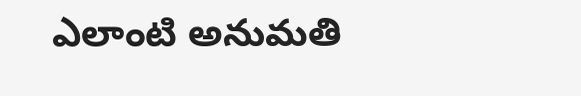ఎలాంటి అనుమతి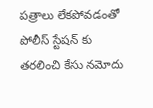పత్రాలు లేకపోవడంతో పోలీస్ స్టేషన్ కు తరలించి కేసు నమోదు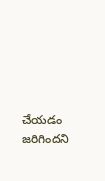చేయడం జరిగిందని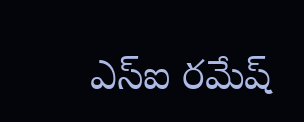ఎస్ఐ రమేష్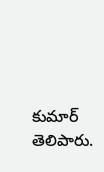కుమార్ తెలిపారు.